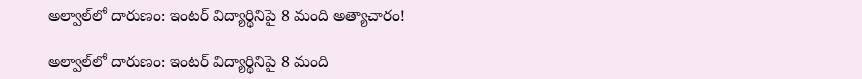అల్వాల్‌లో దారుణం: ఇంటర్ విద్యార్థినిపై 8 మంది అత్యాచారం!

అల్వాల్‌లో దారుణం: ఇంటర్ విద్యార్థినిపై 8 మంది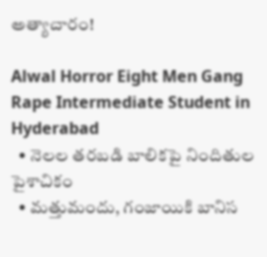అత్యాచారం!

Alwal Horror Eight Men Gang Rape Intermediate Student in Hyderabad
  • నెలల తరబడి బాలికపై నిందితుల పైశాచికం
  • మత్తుమందు, గంజాయికి బానిస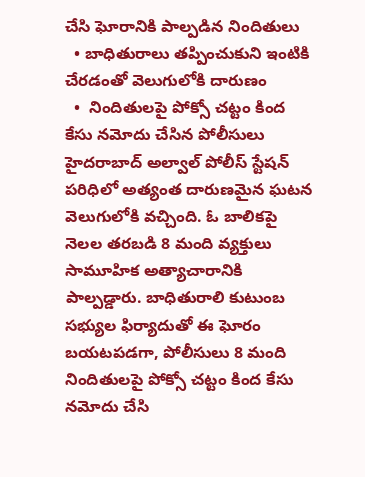చేసి ఘోరానికి పాల్పడిన నిందితులు
  • బాధితురాలు తప్పించుకుని ఇంటికి చేరడంతో వెలుగులోకి దారుణం
  •  నిందితులపై పోక్సో చట్టం కింద కేసు నమోదు చేసిన పోలీసులు
హైదరాబాద్‌ అల్వాల్ పోలీస్ స్టేషన్ పరిధిలో అత్యంత దారుణమైన ఘటన వెలుగులోకి వచ్చింది. ఓ బాలికపై నెలల తరబడి 8 మంది వ్యక్తులు సామూహిక అత్యాచారానికి పాల్పడ్డారు. బాధితురాలి కుటుంబ సభ్యుల ఫిర్యాదుతో ఈ ఘోరం బయటపడగా, పోలీసులు 8 మంది నిందితులపై పోక్సో చట్టం కింద కేసు నమోదు చేసి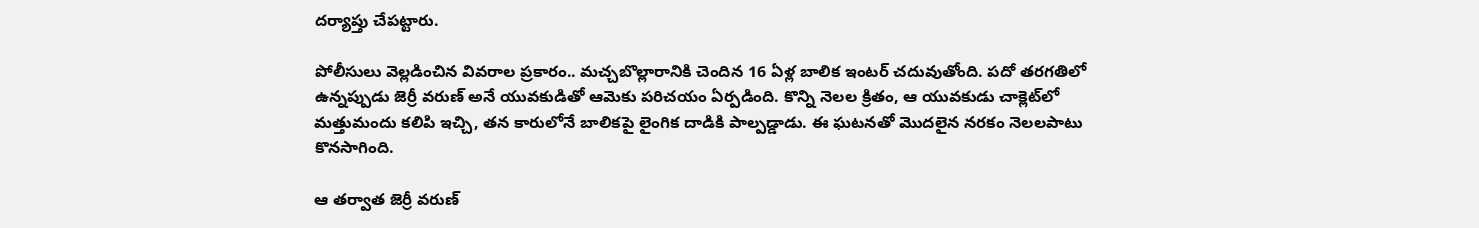దర్యాప్తు చేపట్టారు.

పోలీసులు వెల్లడించిన వివరాల ప్రకారం.. మచ్చబొల్లారానికి చెందిన 16 ఏళ్ల బాలిక ఇంటర్ చదువుతోంది. పదో తరగతిలో ఉన్నప్పుడు జెర్రీ వరుణ్ అనే యువకుడితో ఆమెకు పరిచయం ఏర్పడింది. కొన్ని నెలల క్రితం, ఆ యువకుడు చాక్లెట్‌లో మత్తుమందు కలిపి ఇచ్చి, తన కారులోనే బాలికపై లైంగిక దాడికి పాల్పడ్డాడు. ఈ ఘటనతో మొదలైన నరకం నెలలపాటు కొనసాగింది.

ఆ తర్వాత జెర్రీ వరుణ్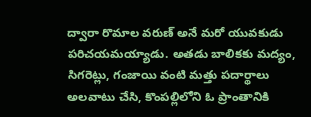ద్వారా రొమాల వరుణ్ అనే మరో యువకుడు పరిచయమయ్యాడు. అతడు బాలికకు మద్యం, సిగరెట్లు, గంజాయి వంటి మత్తు పదార్థాలు అలవాటు చేసి, కొంపల్లిలోని ఓ ప్రాంతానికి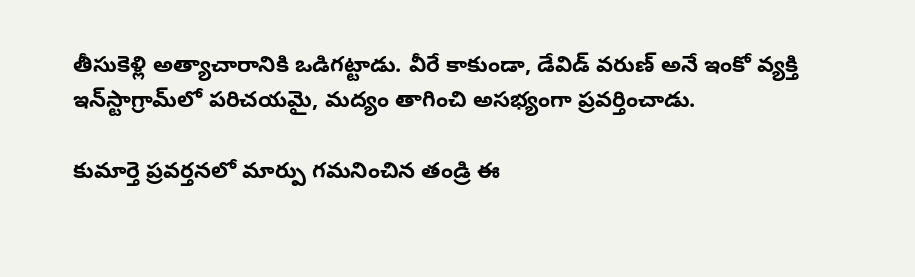తీసుకెళ్లి అత్యాచారానికి ఒడిగట్టాడు. వీరే కాకుండా, డేవిడ్ వరుణ్ అనే ఇంకో వ్యక్తి ఇన్‌స్టాగ్రామ్‌లో పరిచయమై, మద్యం తాగించి అసభ్యంగా ప్రవర్తించాడు.

కుమార్తె ప్రవర్తనలో మార్పు గమనించిన తండ్రి ఈ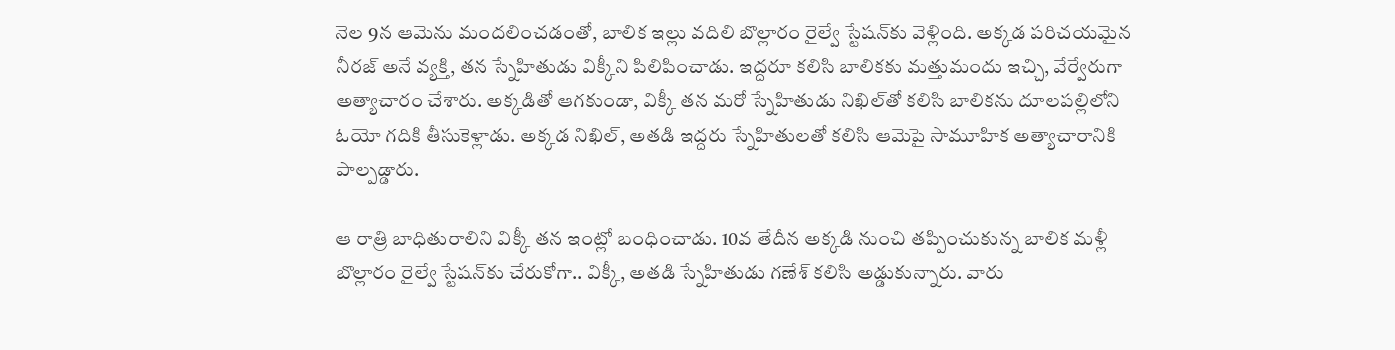నెల 9న ఆమెను మందలించడంతో, బాలిక ఇల్లు వదిలి బొల్లారం రైల్వే స్టేషన్‌కు వెళ్లింది. అక్కడ పరిచయమైన నీరజ్ అనే వ్యక్తి, తన స్నేహితుడు విక్కీని పిలిపించాడు. ఇద్దరూ కలిసి బాలికకు మత్తుమందు ఇచ్చి, వేర్వేరుగా అత్యాచారం చేశారు. అక్కడితో ఆగకుండా, విక్కీ తన మరో స్నేహితుడు నిఖిల్‌తో కలిసి బాలికను దూలపల్లిలోని ఓయో గదికి తీసుకెళ్లాడు. అక్కడ నిఖిల్, అతడి ఇద్దరు స్నేహితులతో కలిసి ఆమెపై సామూహిక అత్యాచారానికి పాల్పడ్డారు.

ఆ రాత్రి బాధితురాలిని విక్కీ తన ఇంట్లో బంధించాడు. 10వ తేదీన అక్కడి నుంచి తప్పించుకున్న బాలిక మళ్లీ బొల్లారం రైల్వే స్టేషన్‌కు చేరుకోగా.. విక్కీ, అతడి స్నేహితుడు గణేశ్ కలిసి అడ్డుకున్నారు. వారు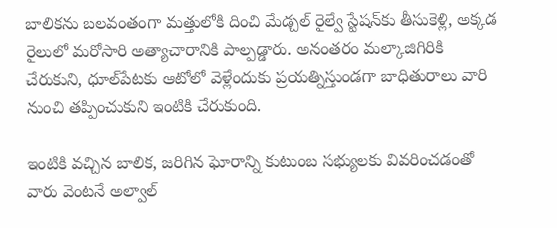బాలికను బలవంతంగా మత్తులోకి దించి మేడ్చల్ రైల్వే స్టేషన్‌కు తీసుకెళ్లి, అక్కడ రైలులో మరోసారి అత్యాచారానికి పాల్పడ్డారు. అనంతరం మల్కాజిగిరికి చేరుకుని, ధూల్‌పేటకు ఆటోలో వెళ్లేందుకు ప్రయత్నిస్తుండగా బాధితురాలు వారి నుంచి తప్పించుకుని ఇంటికి చేరుకుంది.

ఇంటికి వచ్చిన బాలిక, జరిగిన ఘోరాన్ని కుటుంబ సభ్యులకు వివరించడంతో వారు వెంటనే అల్వాల్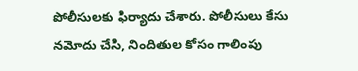పోలీసులకు ఫిర్యాదు చేశారు. పోలీసులు కేసు నమోదు చేసి, నిందితుల కోసం గాలింపు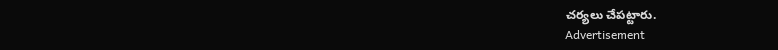చర్యలు చేపట్టారు.
Advertisement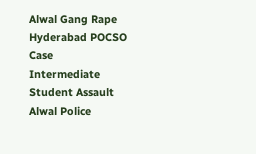Alwal Gang Rape
Hyderabad POCSO Case
Intermediate Student Assault
Alwal Police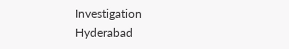Investigation
Hyderabad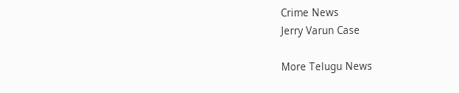Crime News
Jerry Varun Case

More Telugu News